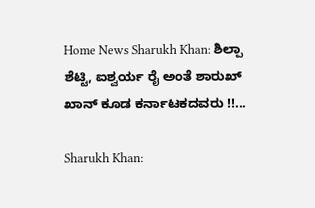Home News Sharukh Khan: ಶಿಲ್ಪಾ ಶೆಟ್ಟಿ, ಐಶ್ವರ್ಯ ರೈ ಅಂತೆ ಶಾರುಖ್ ಖಾನ್ ಕೂಡ ಕರ್ನಾಟಕದವರು !!...

Sharukh Khan: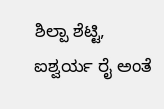ಶಿಲ್ಪಾ ಶೆಟ್ಟಿ, ಐಶ್ವರ್ಯ ರೈ ಅಂತೆ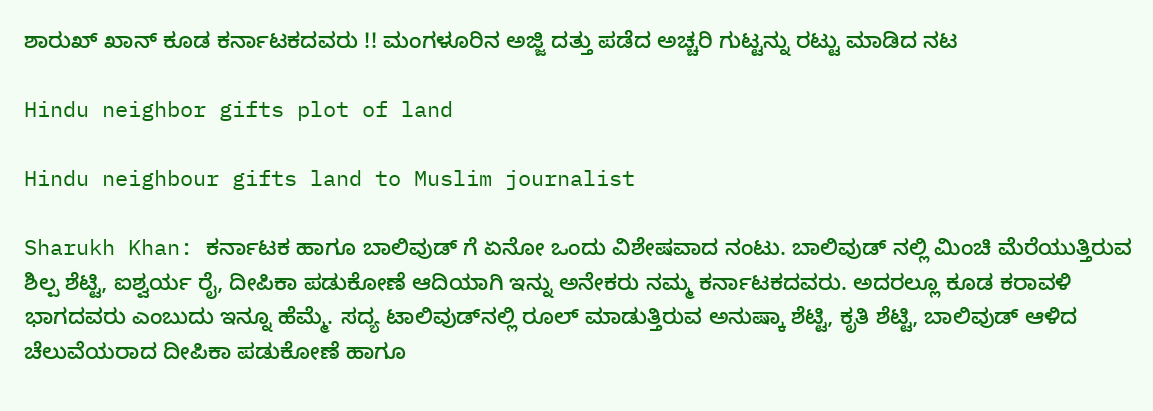ಶಾರುಖ್ ಖಾನ್ ಕೂಡ ಕರ್ನಾಟಕದವರು !! ಮಂಗಳೂರಿನ ಅಜ್ಜಿ ದತ್ತು ಪಡೆದ ಅಚ್ಚರಿ ಗುಟ್ಟನ್ನು ರಟ್ಟು ಮಾಡಿದ ನಟ

Hindu neighbor gifts plot of land

Hindu neighbour gifts land to Muslim journalist

Sharukh Khan: ಕರ್ನಾಟಕ ಹಾಗೂ ಬಾಲಿವುಡ್ ಗೆ ಏನೋ ಒಂದು ವಿಶೇಷವಾದ ನಂಟು. ಬಾಲಿವುಡ್ ನಲ್ಲಿ ಮಿಂಚಿ ಮೆರೆಯುತ್ತಿರುವ ಶಿಲ್ಪ ಶೆಟ್ಟಿ, ಐಶ್ವರ್ಯ ರೈ, ದೀಪಿಕಾ ಪಡುಕೋಣೆ ಆದಿಯಾಗಿ ಇನ್ನು ಅನೇಕರು ನಮ್ಮ ಕರ್ನಾಟಕದವರು. ಅದರಲ್ಲೂ ಕೂಡ ಕರಾವಳಿ ಭಾಗದವರು ಎಂಬುದು ಇನ್ನೂ ಹೆಮ್ಮೆ. ಸದ್ಯ ಟಾಲಿವುಡ್‌ನಲ್ಲಿ ರೂಲ್ ಮಾಡುತ್ತಿರುವ ಅನುಷ್ಕಾ ಶೆಟ್ಟಿ, ಕೃತಿ ಶೆಟ್ಟಿ, ಬಾಲಿವುಡ್‌ ಆಳಿದ ಚೆಲುವೆಯರಾದ ದೀಪಿಕಾ ಪಡುಕೋಣೆ ಹಾಗೂ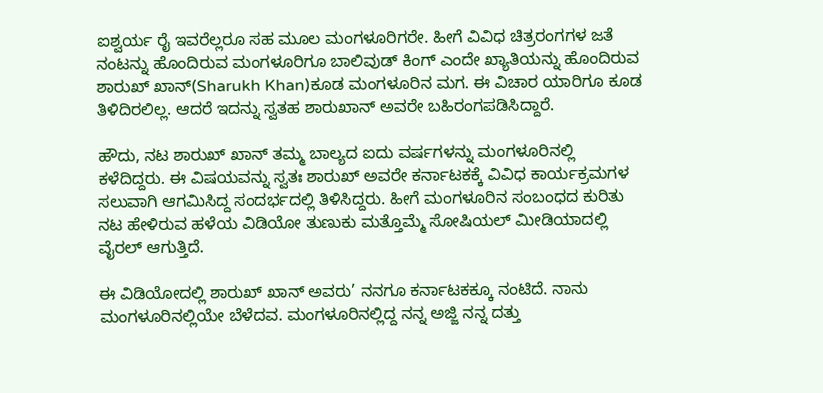ಐಶ್ವರ್ಯ ರೈ ಇವರೆಲ್ಲರೂ ಸಹ ಮೂಲ ಮಂಗಳೂರಿಗರೇ. ಹೀಗೆ ವಿವಿಧ ಚಿತ್ರರಂಗಗಳ ಜತೆ ನಂಟನ್ನು ಹೊಂದಿರುವ ಮಂಗಳೂರಿಗೂ ಬಾಲಿವುಡ್ ಕಿಂಗ್ ಎಂದೇ ಖ್ಯಾತಿಯನ್ನು ಹೊಂದಿರುವ ಶಾರುಖ್ ಖಾನ್‌(Sharukh Khan)ಕೂಡ ಮಂಗಳೂರಿನ ಮಗ. ಈ ವಿಚಾರ ಯಾರಿಗೂ ಕೂಡ ತಿಳಿದಿರಲಿಲ್ಲ. ಆದರೆ ಇದನ್ನು ಸ್ವತಹ ಶಾರುಖಾನ್ ಅವರೇ ಬಹಿರಂಗಪಡಿಸಿದ್ದಾರೆ.

ಹೌದು, ನಟ ಶಾರುಖ್ ಖಾನ್‌ ತಮ್ಮ ಬಾಲ್ಯದ ಐದು ವರ್ಷಗಳನ್ನು ಮಂಗಳೂರಿನಲ್ಲಿ ಕಳೆದಿದ್ದರು. ಈ ವಿಷಯವನ್ನು ಸ್ವತಃ ಶಾರುಖ್ ಅವರೇ ಕರ್ನಾಟಕಕ್ಕೆ ವಿವಿಧ ಕಾರ್ಯಕ್ರಮಗಳ ಸಲುವಾಗಿ ಆಗಮಿಸಿದ್ದ ಸಂದರ್ಭದಲ್ಲಿ ತಿಳಿಸಿದ್ದರು. ಹೀಗೆ ಮಂಗಳೂರಿನ ಸಂಬಂಧದ ಕುರಿತು ನಟ ಹೇಳಿರುವ ಹಳೆಯ ವಿಡಿಯೋ ತುಣುಕು ಮತ್ತೊಮ್ಮೆ ಸೋಷಿಯಲ್‌ ಮೀಡಿಯಾದಲ್ಲಿ ವೈರಲ್‌ ಆಗುತ್ತಿದೆ.

ಈ ವಿಡಿಯೋದಲ್ಲಿ ಶಾರುಖ್ ಖಾನ್ ಅವರು’ ನನಗೂ ಕರ್ನಾಟಕಕ್ಕೂ ನಂಟಿದೆ. ನಾನು ಮಂಗಳೂರಿನಲ್ಲಿಯೇ ಬೆಳೆದವ. ಮಂಗಳೂರಿನಲ್ಲಿದ್ದ ನನ್ನ ಅಜ್ಜಿ ನನ್ನ ದತ್ತು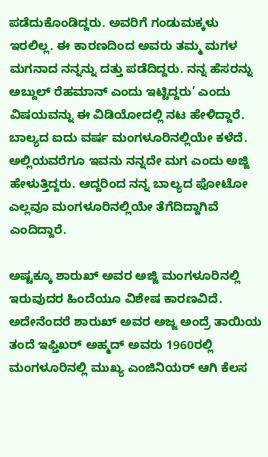ಪಡೆದುಕೊಂಡಿದ್ದರು. ಅವರಿಗೆ ಗಂಡುಮಕ್ಕಳು ಇರಲಿಲ್ಲ. ಈ ಕಾರಣದಿಂದ ಅವರು ತಮ್ಮ ಮಗಳ ಮಗನಾದ ನನ್ನನ್ನು ದತ್ತು ಪಡೆದಿದ್ದರು. ನನ್ನ ಹೆಸರನ್ನು ಅಬ್ದುಲ್‌ ರೆಹಮಾನ್‌ ಎಂದು ಇಟ್ಟಿದ್ದರು’ ಎಂದು ವಿಷಯವನ್ನು ಈ ವಿಡಿಯೋದಲ್ಲಿ ನಟ ಹೇಳಿದ್ದಾರೆ.
ಬಾಲ್ಯದ ಐದು ವರ್ಷ ಮಂಗಳೂರಿನಲ್ಲಿಯೇ ಕಳೆದೆ. ಅಲ್ಲಿಯವರೆಗೂ ಇವನು ನನ್ನದೇ ಮಗ ಎಂದು ಅಜ್ಜಿ ಹೇಳುತ್ತಿದ್ದರು. ಆದ್ದರಿಂದ ನನ್ನ ಬಾಲ್ಯದ ಫೋಟೋ ಎಲ್ಲವೂ ಮಂಗಳೂರಿನಲ್ಲಿಯೇ ತೆಗೆದಿದ್ದಾಗಿವೆ ಎಂದಿದ್ದಾರೆ.

ಅಷ್ಟಕ್ಕೂ ಶಾರುಖ್‌ ಅವರ ಅಜ್ಜಿ ಮಂಗಳೂರಿನಲ್ಲಿ ಇರುವುದರ ಹಿಂದೆಯೂ ವಿಶೇಷ ಕಾರಣವಿದೆ. ಅದೇನೆಂದರೆ ಶಾರುಖ್ ಅವರ ಅಜ್ಜ ಅಂದ್ರೆ ತಾಯಿಯ ತಂದೆ ಇಫ್ತಿಖರ್ ಅಹ್ಮದ್ ಅವರು 1960ರಲ್ಲಿ ಮಂಗಳೂರಿನಲ್ಲಿ ಮುಖ್ಯ ಎಂಜಿನಿಯರ್ ಆಗಿ ಕೆಲಸ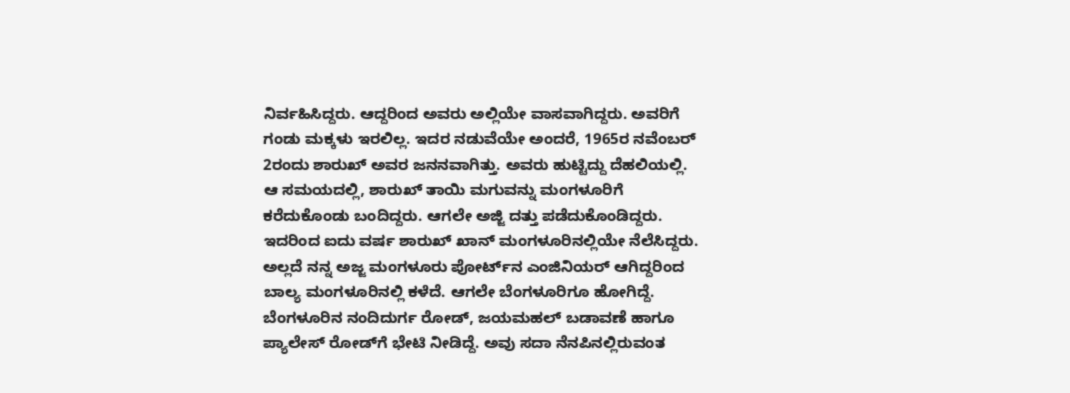ನಿರ್ವಹಿಸಿದ್ದರು. ಆದ್ದರಿಂದ ಅವರು ಅಲ್ಲಿಯೇ ವಾಸವಾಗಿದ್ದರು. ಅವರಿಗೆ ಗಂಡು ಮಕ್ಕಳು ಇರಲಿಲ್ಲ. ಇದರ ನಡುವೆಯೇ ಅಂದರೆ, 1965ರ ನವೆಂಬರ್ 2ರಂದು ಶಾರುಖ್‌ ಅವರ ಜನನವಾಗಿತ್ತು. ಅವರು ಹುಟ್ಟಿದ್ದು ದೆಹಲಿಯಲ್ಲಿ. ಆ ಸಮಯದಲ್ಲಿ, ಶಾರುಖ್‌ ತಾಯಿ ಮಗುವನ್ನು ಮಂಗಳೂರಿಗೆ ಕರೆದುಕೊಂಡು ಬಂದಿದ್ದರು. ಆಗಲೇ ಅಜ್ಜಿ ದತ್ತು ಪಡೆದುಕೊಂಡಿದ್ದರು. ಇದರಿಂದ ಐದು ವರ್ಷ ಶಾರುಖ್ ಖಾನ್ ಮಂಗಳೂರಿನಲ್ಲಿಯೇ ನೆಲೆಸಿದ್ದರು. ಅಲ್ಲದೆ ನನ್ನ ಅಜ್ಜ ಮಂಗಳೂರು ಪೋರ್ಟ್‌ನ ಎಂಜಿನಿಯರ್ ಆಗಿದ್ದರಿಂದ ಬಾಲ್ಯ ಮಂಗಳೂರಿನಲ್ಲಿ ಕಳೆದೆ. ಆಗಲೇ ಬೆಂಗಳೂರಿಗೂ ಹೋಗಿದ್ದೆ. ಬೆಂಗಳೂರಿನ ನಂದಿದುರ್ಗ ರೋಡ್, ಜಯಮಹಲ್ ಬಡಾವಣೆ ಹಾಗೂ ಪ್ಯಾಲೇಸ್ ರೋಡ್‌ಗೆ ಭೇಟಿ ನೀಡಿದ್ದೆ. ಅವು ಸದಾ ನೆನಪಿನಲ್ಲಿರುವಂತ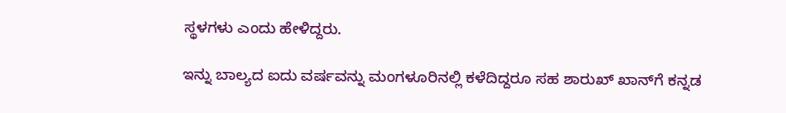ಸ್ಥಳಗಳು ಎಂದು ಹೇಳಿದ್ದರು.

ಇನ್ನು ಬಾಲ್ಯದ ಐದು ವರ್ಷವನ್ನು ಮಂಗಳೂರಿನಲ್ಲಿ ಕಳೆದಿದ್ದರೂ ಸಹ ಶಾರುಖ್ ಖಾನ್‌ಗೆ ಕನ್ನಡ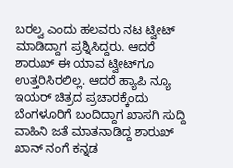ಬರಲ್ವ ಎಂದು ಹಲವರು ನಟ ಟ್ವೀಟ್ ಮಾಡಿದ್ದಾಗ ಪ್ರಶ್ನಿಸಿದ್ದರು. ಆದರೆ ಶಾರುಖ್ ಈ ಯಾವ ಟ್ವೀಟ್‌ಗೂ ಉತ್ತರಿಸಿರಲಿಲ್ಲ. ಆದರೆ ಹ್ಯಾಪಿ ನ್ಯೂ ಇಯರ್ ಚಿತ್ರದ ಪ್ರಚಾರಕ್ಕೆಂದು ಬೆಂಗಳೂರಿಗೆ ಬಂದಿದ್ದಾಗ ಖಾಸಗಿ ಸುದ್ದಿ ವಾಹಿನಿ ಜತೆ ಮಾತನಾಡಿದ್ದ ಶಾರುಖ್ ಖಾನ್ ನಂಗೆ ಕನ್ನಡ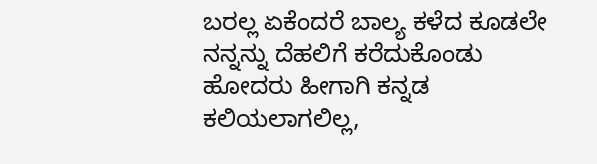ಬರಲ್ಲ ಏಕೆಂದರೆ ಬಾಲ್ಯ ಕಳೆದ ಕೂಡಲೇ ನನ್ನನ್ನು ದೆಹಲಿಗೆ ಕರೆದುಕೊಂಡು ಹೋದರು ಹೀಗಾಗಿ ಕನ್ನಡ ಕಲಿಯಲಾಗಲಿಲ್ಲ,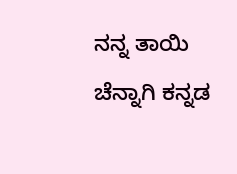ನನ್ನ ತಾಯಿ ಚೆನ್ನಾಗಿ ಕನ್ನಡ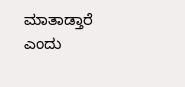ಮಾತಾಡ್ತಾರೆ ಎಂದು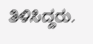ತಿಳಿಸಿದ್ದರು.